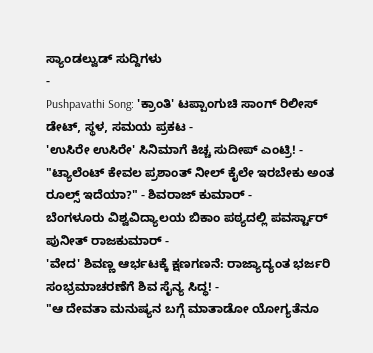ಸ್ಯಾಂಡಲ್ವುಡ್ ಸುದ್ದಿಗಳು
-
Pushpavathi Song: 'ಕ್ರಾಂತಿ' ಟಪ್ಪಾಂಗುಚಿ ಸಾಂಗ್ ರಿಲೀಸ್ ಡೇಟ್, ಸ್ಥಳ, ಸಮಯ ಪ್ರಕಟ -
'ಉಸಿರೇ ಉಸಿರೇ' ಸಿನಿಮಾಗೆ ಕಿಚ್ಚ ಸುದೀಪ್ ಎಂಟ್ರಿ! -
"ಟ್ಯಾಲೆಂಟ್ ಕೇವಲ ಪ್ರಶಾಂತ್ ನೀಲ್ ಕೈಲೇ ಇರಬೇಕು ಅಂತ ರೂಲ್ಸ್ ಇದೆಯಾ?" - ಶಿವರಾಜ್ ಕುಮಾರ್ -
ಬೆಂಗಳೂರು ವಿಶ್ವವಿದ್ಯಾಲಯ ಬಿಕಾಂ ಪಠ್ಯದಲ್ಲಿ ಪವರ್ಸ್ಟಾರ್ ಪುನೀತ್ ರಾಜಕುಮಾರ್ -
'ವೇದ' ಶಿವಣ್ಣ ಆರ್ಭಟಕ್ಕೆ ಕ್ಷಣಗಣನೆ: ರಾಜ್ಯಾದ್ಯಂತ ಭರ್ಜರಿ ಸಂಭ್ರಮಾಚರಣೆಗೆ ಶಿವ ಸೈನ್ಯ ಸಿದ್ಧ! -
"ಆ ದೇವತಾ ಮನುಷ್ಯನ ಬಗ್ಗೆ ಮಾತಾಡೋ ಯೋಗ್ಯತೆನೂ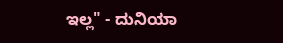ಇಲ್ಲ" - ದುನಿಯಾ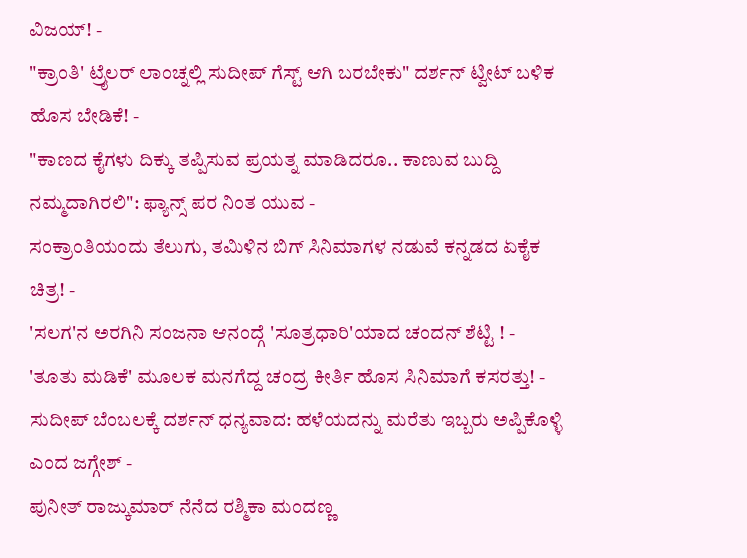ವಿಜಯ್! -
"ಕ್ರಾಂತಿ' ಟ್ರೈಲರ್ ಲಾಂಚ್ನಲ್ಲಿ ಸುದೀಪ್ ಗೆಸ್ಟ್ ಆಗಿ ಬರಬೇಕು" ದರ್ಶನ್ ಟ್ವೀಟ್ ಬಳಿಕ ಹೊಸ ಬೇಡಿಕೆ! -
"ಕಾಣದ ಕೈಗಳು ದಿಕ್ಕು ತಪ್ಪಿಸುವ ಪ್ರಯತ್ನ ಮಾಡಿದರೂ.. ಕಾಣುವ ಬುದ್ದಿ ನಮ್ಮದಾಗಿರಲಿ": ಫ್ಯಾನ್ಸ್ ಪರ ನಿಂತ ಯುವ -
ಸಂಕ್ರಾಂತಿಯಂದು ತೆಲುಗು, ತಮಿಳಿನ ಬಿಗ್ ಸಿನಿಮಾಗಳ ನಡುವೆ ಕನ್ನಡದ ಏಕೈಕ ಚಿತ್ರ! -
'ಸಲಗ'ನ ಅರಗಿನಿ ಸಂಜನಾ ಆನಂದ್ಗೆ 'ಸೂತ್ರಧಾರಿ'ಯಾದ ಚಂದನ್ ಶೆಟ್ಟಿ ! -
'ತೂತು ಮಡಿಕೆ' ಮೂಲಕ ಮನಗೆದ್ದ ಚಂದ್ರ ಕೀರ್ತಿ ಹೊಸ ಸಿನಿಮಾಗೆ ಕಸರತ್ತು! -
ಸುದೀಪ್ ಬೆಂಬಲಕ್ಕೆ ದರ್ಶನ್ ಧನ್ಯವಾದ: ಹಳೆಯದನ್ನು ಮರೆತು ಇಬ್ಬರು ಅಪ್ಪಿಕೊಳ್ಳಿ ಎಂದ ಜಗ್ಗೇಶ್ -
ಪುನೀತ್ ರಾಜ್ಕುಮಾರ್ ನೆನೆದ ರಶ್ಮಿಕಾ ಮಂದಣ್ಣ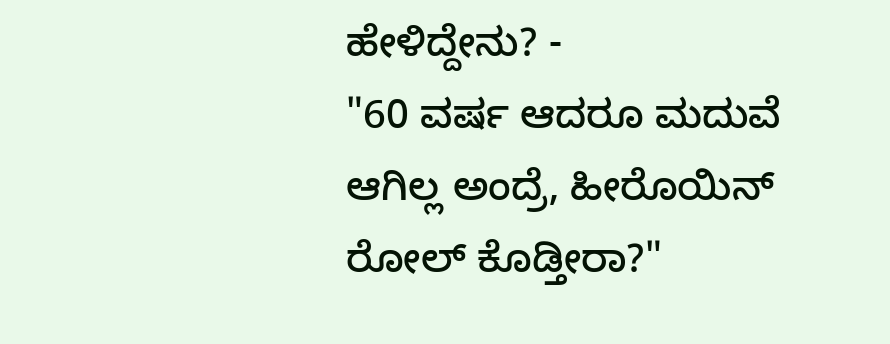ಹೇಳಿದ್ದೇನು? -
"60 ವರ್ಷ ಆದರೂ ಮದುವೆ ಆಗಿಲ್ಲ ಅಂದ್ರೆ, ಹೀರೊಯಿನ್ ರೋಲ್ ಕೊಡ್ತೀರಾ?"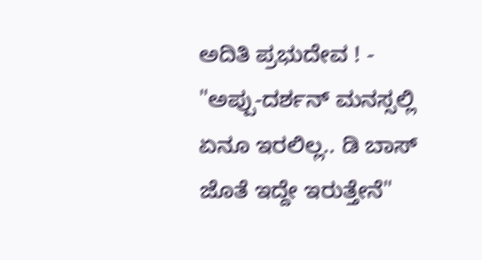ಅದಿತಿ ಪ್ರಭುದೇವ ! -
"ಅಪ್ಪು-ದರ್ಶನ್ ಮನಸ್ಸಲ್ಲಿ ಏನೂ ಇರಲಿಲ್ಲ.. ಡಿ ಬಾಸ್ ಜೊತೆ ಇದ್ದೇ ಇರುತ್ತೇನೆ"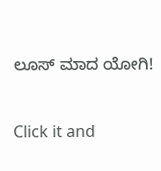ಲೂಸ್ ಮಾದ ಯೋಗಿ!


Click it and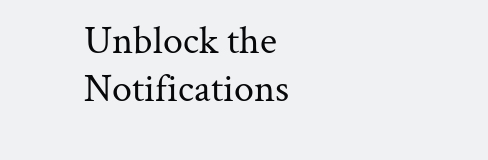Unblock the Notifications